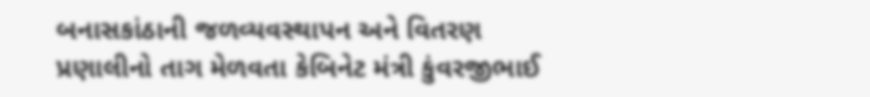બનાસકાંઠાની જળવ્યવસ્થાપન અને વિતરણ પ્રણાલીનો તાગ મેળવતા કેબિનેટ મંત્રી કુંવરજીભાઈ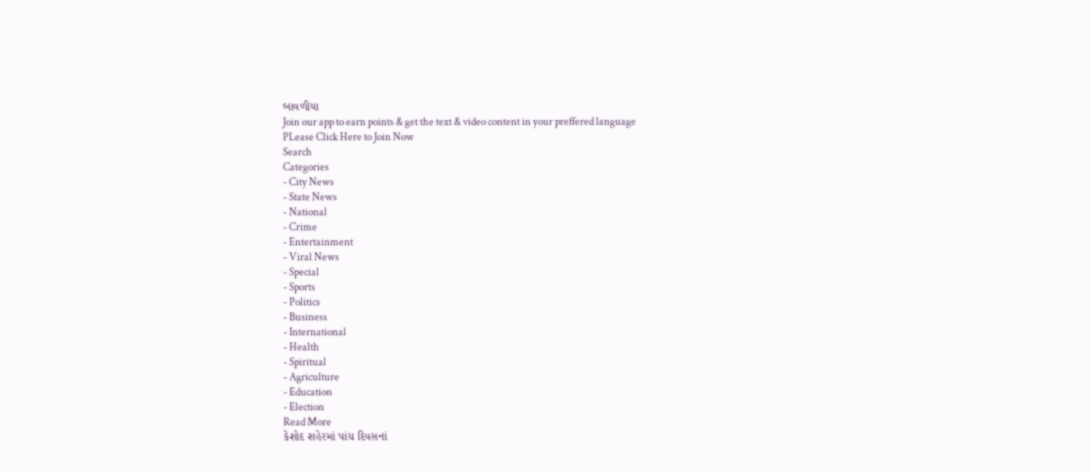બાવળીયા
Join our app to earn points & get the text & video content in your preffered language
PLease Click Here to Join Now
Search
Categories
- City News
- State News
- National
- Crime
- Entertainment
- Viral News
- Special
- Sports
- Politics
- Business
- International
- Health
- Spiritual
- Agriculture
- Education
- Election
Read More
કેશોદ શહેરમાં પાંચ દિવસનાં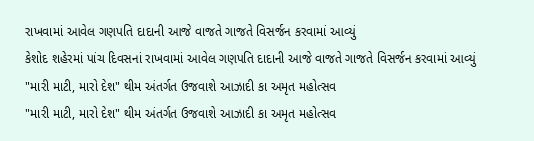રાખવામાં આવેલ ગણપતિ દાદાની આજે વાજતે ગાજતે વિસર્જન કરવામાં આવ્યું
કેશોદ શહેરમાં પાંચ દિવસનાં રાખવામાં આવેલ ગણપતિ દાદાની આજે વાજતે ગાજતે વિસર્જન કરવામાં આવ્યું
"મારી માટી, મારો દેશ" થીમ અંતર્ગત ઉજવાશે આઝાદી કા અમૃત મહોત્સવ
"મારી માટી, મારો દેશ" થીમ અંતર્ગત ઉજવાશે આઝાદી કા અમૃત મહોત્સવ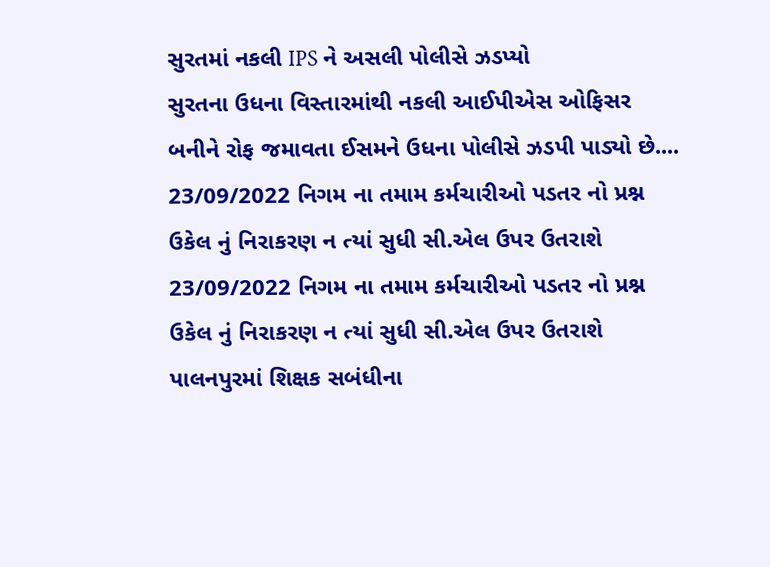સુરતમાં નકલી IPS ને અસલી પોલીસે ઝડપ્યો
સુરતના ઉધના વિસ્તારમાંથી નકલી આઈપીએસ ઓફિસર બનીને રોફ જમાવતા ઈસમને ઉધના પોલીસે ઝડપી પાડ્યો છે....
23/09/2022 નિગમ ના તમામ કર્મચારીઓ પડતર નો પ્રશ્ન ઉકેલ નું નિરાકરણ ન ત્યાં સુધી સી.એલ ઉપર ઉતરાશે
23/09/2022 નિગમ ના તમામ કર્મચારીઓ પડતર નો પ્રશ્ન ઉકેલ નું નિરાકરણ ન ત્યાં સુધી સી.એલ ઉપર ઉતરાશે
પાલનપુરમાં શિક્ષક સબંધીના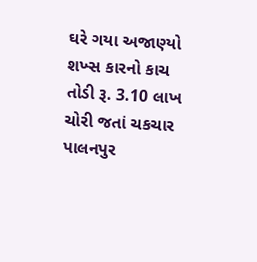ઘરે ગયા અજાણ્યો શખ્સ કારનો કાચ તોડી રૂ. 3.10 લાખ ચોરી જતાં ચકચાર
પાલનપુર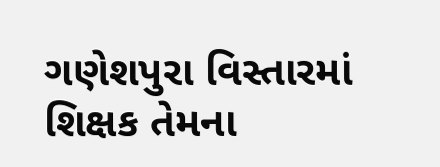ગણેશપુરા વિસ્તારમાં શિક્ષક તેમના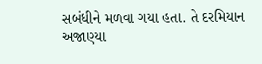સબંધીને મળવા ગયા હતા. તે દરમિયાન અજાણ્યા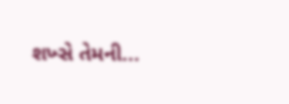શખ્સે તેમની...